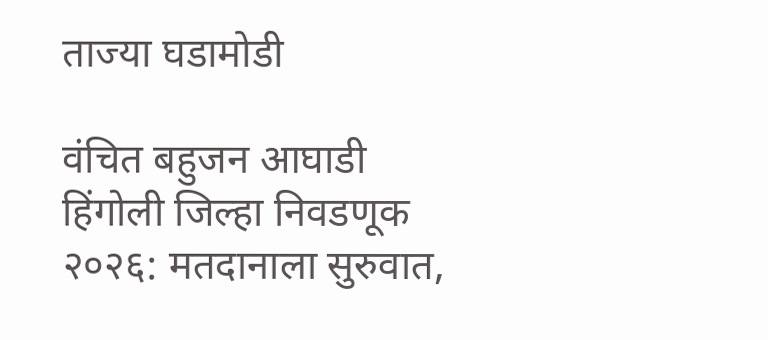ताज्या घडामोडी

वंचित बहुजन आघाडी हिंगोली जिल्हा निवडणूक २०२६: मतदानाला सुरुवात,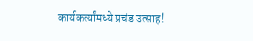कार्यकर्त्यांमध्ये प्रचंड उत्साह!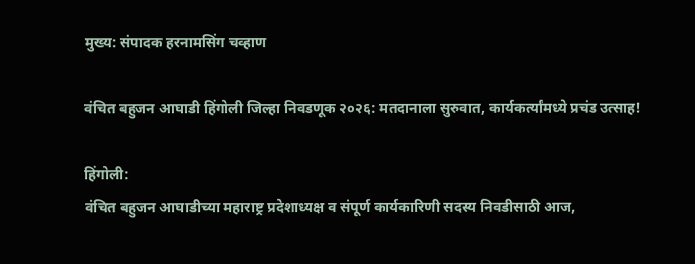मुख्य: संपादक हरनामसिंग चव्हाण

वंचित बहुजन आघाडी हिंगोली जिल्हा निवडणूक २०२६: मतदानाला सुरुवात, कार्यकर्त्यांमध्ये प्रचंड उत्साह!

हिंगोली:
वंचित बहुजन आघाडीच्या महाराष्ट्र प्रदेशाध्यक्ष व संपूर्ण कार्यकारिणी सदस्य निवडीसाठी आज,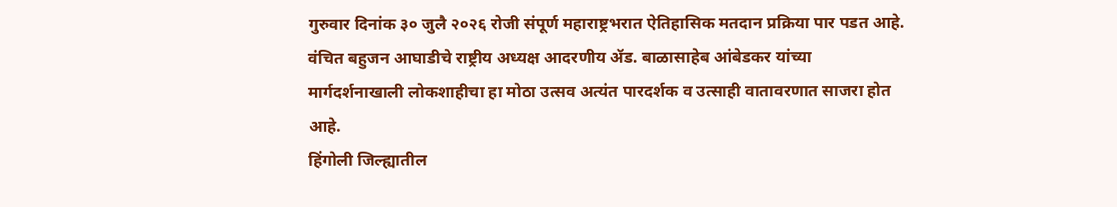गुरुवार दिनांक ३० जुलै २०२६ रोजी संपूर्ण महाराष्ट्रभरात ऐतिहासिक मतदान प्रक्रिया पार पडत आहे. वंचित बहुजन आघाडीचे राष्ट्रीय अध्यक्ष आदरणीय ॲड. बाळासाहेब आंबेडकर यांच्या मार्गदर्शनाखाली लोकशाहीचा हा मोठा उत्सव अत्यंत पारदर्शक व उत्साही वातावरणात साजरा होत आहे.
हिंगोली जिल्ह्यातील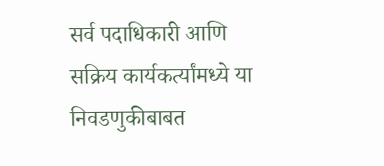सर्व पदाधिकारी आणि सक्रिय कार्यकर्त्यांमध्ये या निवडणुकीबाबत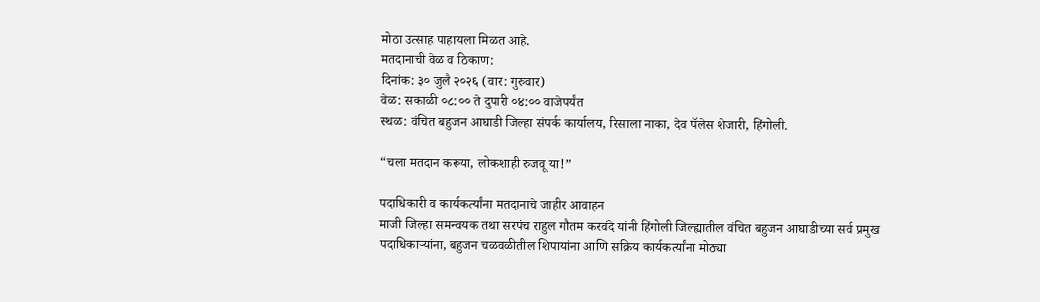मोठा उत्साह पाहायला मिळत आहे.
मतदानाची वेळ व ठिकाण:
दिनांक: ३० जुलै २०२६ (वार: गुरुवार)
वेळ: सकाळी ०८:०० ते दुपारी ०४:०० वाजेपर्यंत
स्थळ: वंचित बहुजन आघाडी जिल्हा संपर्क कार्यालय, रिसाला नाका, देव पॅलेस शेजारी, हिंगोली.

“चला मतदान करूया, लोकशाही रुजवू या!”

पदाधिकारी व कार्यकर्त्यांना मतदानाचे जाहीर आवाहन
माजी जिल्हा समन्वयक तथा सरपंच राहुल गौतम करवंदे यांनी हिंगोली जिल्ह्यातील वंचित बहुजन आघाडीच्या सर्व प्रमुख पदाधिकाऱ्यांना, बहुजन चळवळीतील शिपायांना आणि सक्रिय कार्यकर्त्यांना मोठ्या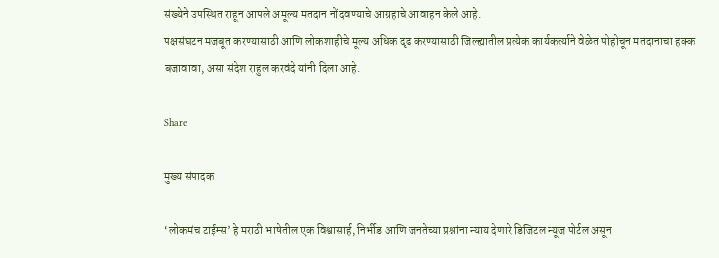संख्येने उपस्थित राहून आपले अमूल्य मतदान नोंदवण्याचे आग्रहाचे आवाहन केले आहे.
पक्षसंघटन मजबूत करण्यासाठी आणि लोकशाहीचे मूल्य अधिक दृढ करण्यासाठी जिल्ह्यातील प्रत्येक कार्यकर्त्याने वेळेत पोहोचून मतदानाचा हक्क बजावावा, असा संदेश राहुल करवंदे यांनी दिला आहे.

Share

मुख्य संपादक

‘लोकमंच टाईम्स’ हे मराठी भाषेतील एक विश्वासार्ह, निर्भीड आणि जनतेच्या प्रश्नांना न्याय देणारे डिजिटल न्यूज पोर्टल असून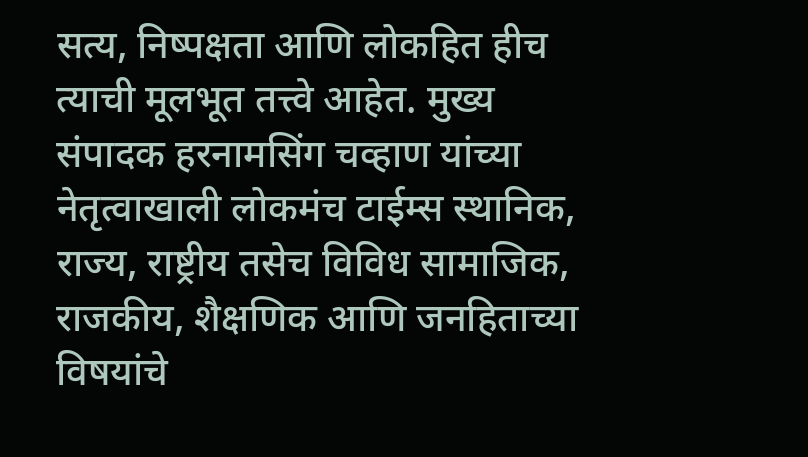सत्य, निष्पक्षता आणि लोकहित हीच त्याची मूलभूत तत्त्वे आहेत. मुख्य संपादक हरनामसिंग चव्हाण यांच्या नेतृत्वाखाली लोकमंच टाईम्स स्थानिक, राज्य, राष्ट्रीय तसेच विविध सामाजिक, राजकीय, शैक्षणिक आणि जनहिताच्या विषयांचे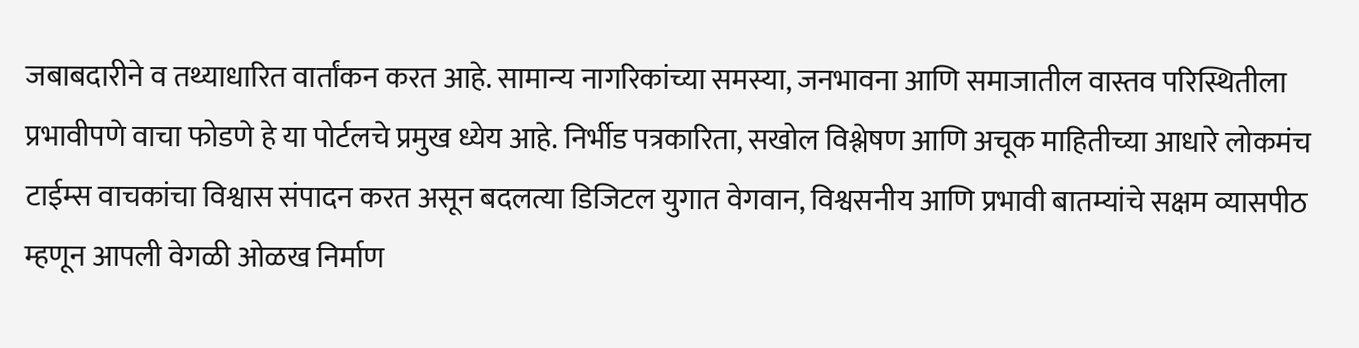जबाबदारीने व तथ्याधारित वार्तांकन करत आहे. सामान्य नागरिकांच्या समस्या, जनभावना आणि समाजातील वास्तव परिस्थितीला प्रभावीपणे वाचा फोडणे हे या पोर्टलचे प्रमुख ध्येय आहे. निर्भीड पत्रकारिता, सखोल विश्लेषण आणि अचूक माहितीच्या आधारे लोकमंच टाईम्स वाचकांचा विश्वास संपादन करत असून बदलत्या डिजिटल युगात वेगवान, विश्वसनीय आणि प्रभावी बातम्यांचे सक्षम व्यासपीठ म्हणून आपली वेगळी ओळख निर्माण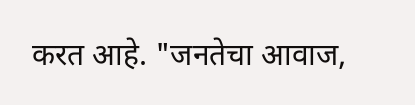करत आहे. "जनतेचा आवाज,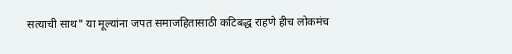सत्याची साथ" या मूल्यांना जपत समाजहितासाठी कटिबद्ध राहणे हीच लोकमंच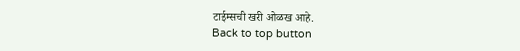टाईम्सची खरी ओळख आहे.
Back to top button